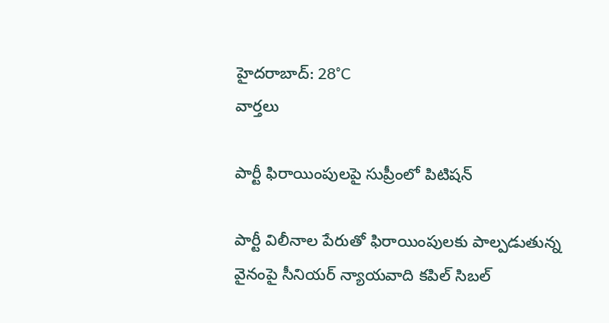హైదరాబాద్: 28°C
వార్తలు

పార్టీ ఫిరాయింపులపై సుప్రీంలో పిటిషన్

పార్టీ విలీనాల పేరుతో ఫిరాయింపులకు పాల్పడుతున్న వైనంపై సీనియర్ న్యాయవాది కపిల్ సిబల్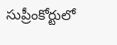సుప్రీంకోర్టులో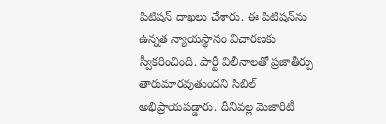పిటిషన్ దాఖలు చేశారు. ఈ పిటిషన్‌ను ఉన్నత న్యాయస్థానం విచారణకు స్వీకరించింది. పార్టీ విలీనాలతో ప్రజాతీర్పు తారుమారవుతుందని సిబిల్ అభిప్రాయపడ్డారు. దీనివల్ల మెజారిటీ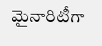మైనారిటీగా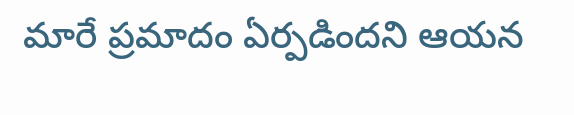మారే ప్రమాదం ఏర్పడిందని ఆయన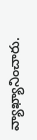వ్యాఖ్యానించారు.